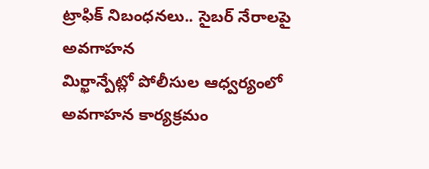ట్రాఫిక్ నిబంధనలు.. సైబర్ నేరాలపై అవగాహన
మిర్ఖాన్పేట్లో పోలీసుల ఆధ్వర్యంలో అవగాహన కార్యక్రమం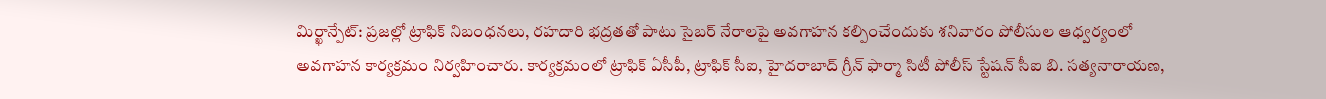మిర్ఖాన్పేట్: ప్రజల్లో ట్రాఫిక్ నిబంధనలు, రహదారి భద్రతతో పాటు సైబర్ నేరాలపై అవగాహన కల్పించేందుకు శనివారం పోలీసుల ఆధ్వర్యంలో అవగాహన కార్యక్రమం నిర్వహించారు. కార్యక్రమంలో ట్రాఫిక్ ఏసీపీ, ట్రాఫిక్ సీఐ, హైదరాబాద్ గ్రీన్ ఫార్మా సిటీ పోలీస్ స్టేషన్ సీఐ బి. సత్యనారాయణ,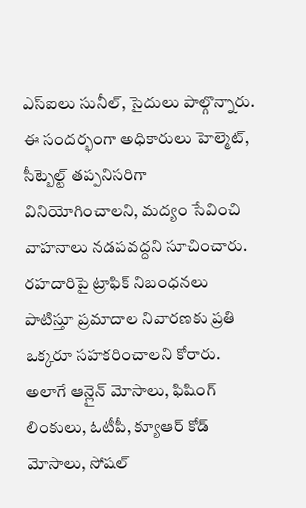ఎస్ఐలు సునీల్, సైదులు పాల్గొన్నారు.
ఈ సందర్భంగా అధికారులు హెల్మెట్, సీట్బెల్ట్ తప్పనిసరిగా వినియోగించాలని, మద్యం సేవించి వాహనాలు నడపవద్దని సూచించారు. రహదారిపై ట్రాఫిక్ నిబంధనలు పాటిస్తూ ప్రమాదాల నివారణకు ప్రతి ఒక్కరూ సహకరించాలని కోరారు.
అలాగే ఆన్లైన్ మోసాలు, ఫిషింగ్ లింకులు, ఓటీపీ, క్యూఆర్ కోడ్ మోసాలు, సోషల్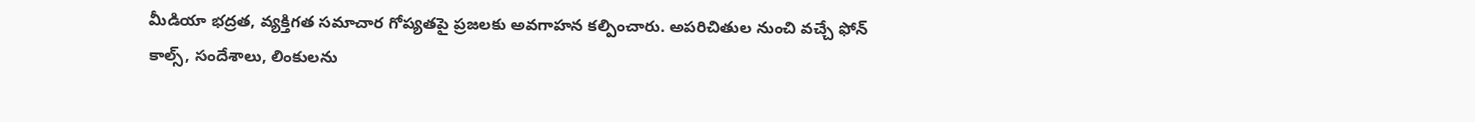మీడియా భద్రత, వ్యక్తిగత సమాచార గోప్యతపై ప్రజలకు అవగాహన కల్పించారు. అపరిచితుల నుంచి వచ్చే ఫోన్ కాల్స్, సందేశాలు, లింకులను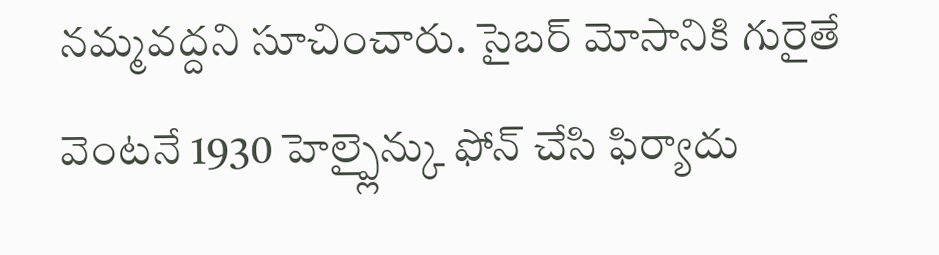నమ్మవద్దని సూచించారు. సైబర్ మోసానికి గురైతే వెంటనే 1930 హెల్ప్లైన్కు ఫోన్ చేసి ఫిర్యాదు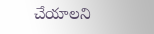చేయాలని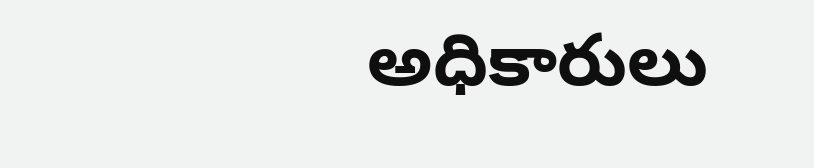అధికారులు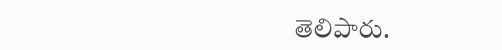తెలిపారు.